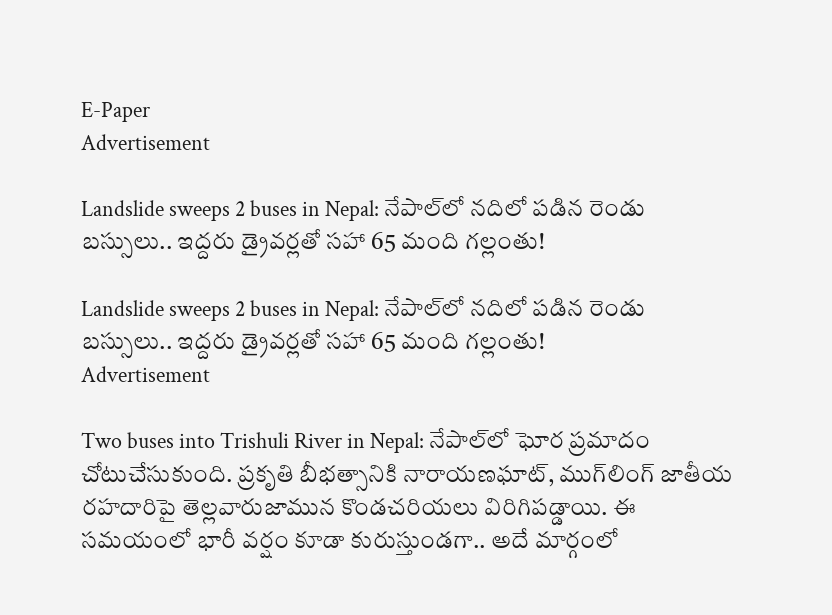E-Paper
Advertisement

Landslide sweeps 2 buses in Nepal: నేపాల్‌లో నదిలో పడిన రెండు బస్సులు.. ఇద్దరు డ్రైవర్లతో సహా 65 మంది గల్లంతు!

Landslide sweeps 2 buses in Nepal: నేపాల్‌లో నదిలో పడిన రెండు బస్సులు.. ఇద్దరు డ్రైవర్లతో సహా 65 మంది గల్లంతు!
Advertisement

Two buses into Trishuli River in Nepal: నేపాల్‌లో ఘోర ప్రమాదం చోటుచేసుకుంది. ప్రకృతి బీభత్సానికి నారాయణఘాట్, ముగ్‌లింగ్ జాతీయ రహదారిపై తెల్లవారుజామున కొండచరియలు విరిగిపడ్డాయి. ఈ సమయంలో భారీ వర్షం కూడా కురుస్తుండగా.. అదే మార్గంలో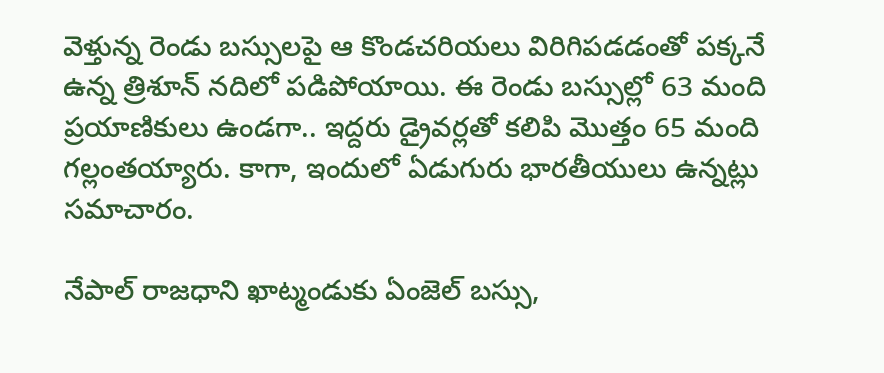వెళ్తున్న రెండు బస్సులపై ఆ కొండచరియలు విరిగిపడడంతో పక్కనే ఉన్న త్రిశూన్ నదిలో పడిపోయాయి. ఈ రెండు బస్సుల్లో 63 మంది ప్రయాణికులు ఉండగా.. ఇద్దరు డ్రైవర్లతో కలిపి మొత్తం 65 మంది గల్లంతయ్యారు. కాగా, ఇందులో ఏడుగురు భారతీయులు ఉన్నట్లు సమాచారం.

నేపాల్ రాజధాని ఖాట్మండుకు ఏంజెల్ బస్సు,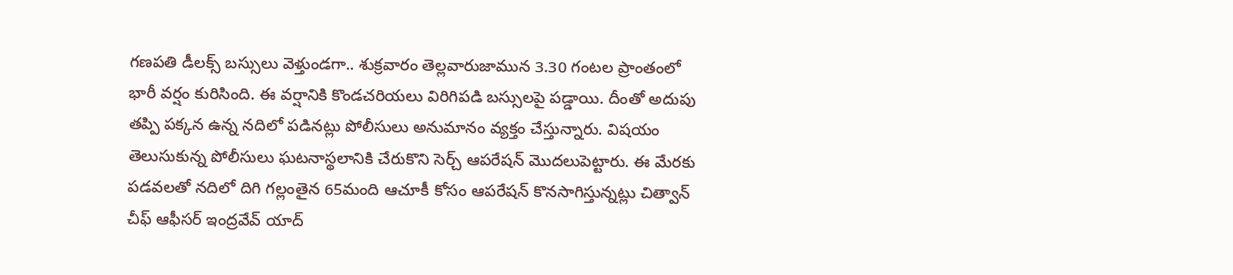గణపతి డీలక్స్ బస్సులు వెళ్తుండగా.. శుక్రవారం తెల్లవారుజామున 3.30 గంటల ప్రాంతంలో భారీ వర్షం కురిసింది. ఈ వర్షానికి కొండచరియలు విరిగిపడి బస్సులపై పడ్డాయి. దీంతో అదుపు తప్పి పక్కన ఉన్న నదిలో పడినట్లు పోలీసులు అనుమానం వ్యక్తం చేస్తున్నారు. విషయం తెలుసుకున్న పోలీసులు ఘటనాస్థలానికి చేరుకొని సెర్చ్ ఆపరేషన్ మొదలుపెట్టారు. ఈ మేరకు పడవలతో నదిలో దిగి గల్లంతైన 65మంది ఆచూకీ కోసం ఆపరేషన్ కొనసాగిస్తున్నట్లు చిత్వాన్ చీఫ్ ఆఫీసర్ ఇంద్రవేవ్ యాద్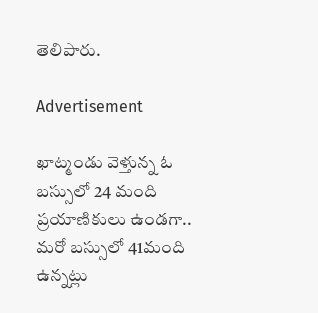తెలిపారు.

Advertisement

ఖాట్మండు వెళ్తున్న ఓ బస్సులో 24 మంది ప్రయాణికులు ఉండగా.. మరో బస్సులో 41మంది ఉన్నట్లు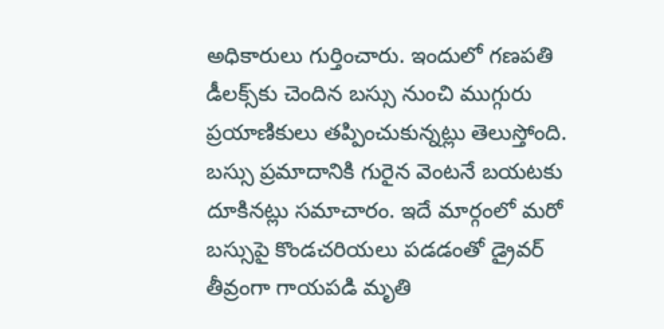అధికారులు గుర్తించారు. ఇందులో గణపతి డీలక్స్‌కు చెందిన బస్సు నుంచి ముగ్గురు ప్రయాణికులు తప్పించుకున్నట్లు తెలుస్తోంది. బస్సు ప్రమాదానికి గురైన వెంటనే బయటకు దూకినట్లు సమాచారం. ఇదే మార్గంలో మరో బస్సుపై కొండచరియలు పడడంతో డ్రైవర్ తీవ్రంగా గాయపడి మృతి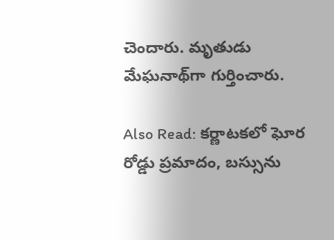చెందారు. మృతుడు మేఘనాథ్‌గా గుర్తించారు.

Also Read: కర్ణాటకలో ఘోర రోడ్డు ప్రమాదం, బస్సును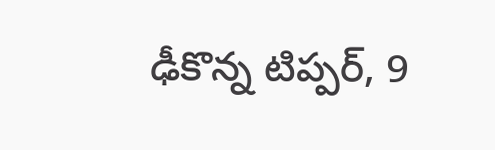ఢీకొన్న టిప్పర్, 9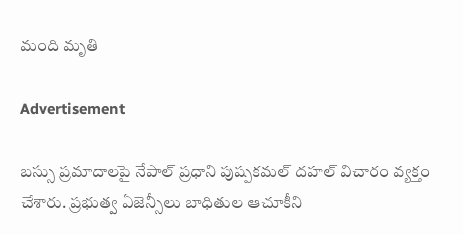మంది మృతి

Advertisement

బస్సు ప్రమాదాలపై నేపాల్ ప్రధాని పుష్పకమల్ దహల్ విచారం వ్యక్తం చేశారు. ప్రభుత్వ ఏజెన్సీలు బాధితుల ఆచూకీని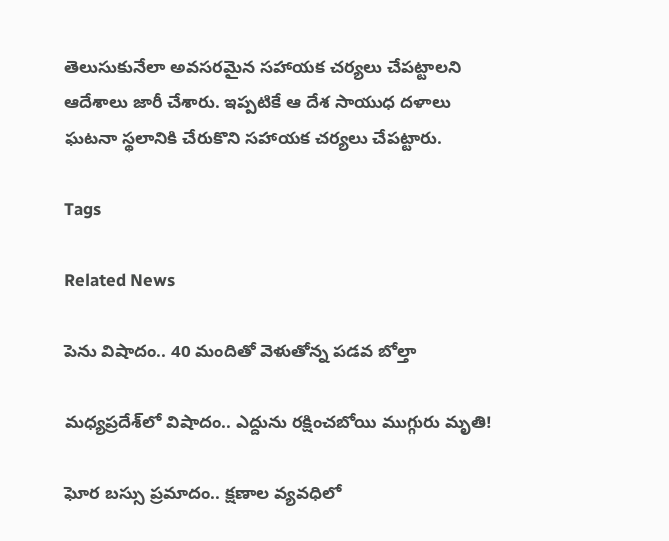తెలుసుకునేలా అవసరమైన సహాయక చర్యలు చేపట్టాలని ఆదేశాలు జారీ చేశారు. ఇప్పటికే ఆ దేశ సాయుధ దళాలు ఘటనా స్థలానికి చేరుకొని సహాయక చర్యలు చేపట్టారు.

Tags

Related News

పెను విషాదం.. 40 మందితో వెళుతోన్న ప‌డ‌వ బోల్తా

మధ్యప్రదేశ్‌లో విషాదం.. ఎద్దును రక్షించబోయి ముగ్గురు మృతి!

ఘోర బస్సు ప్రమాదం.. క్షణాల వ్యవధిలో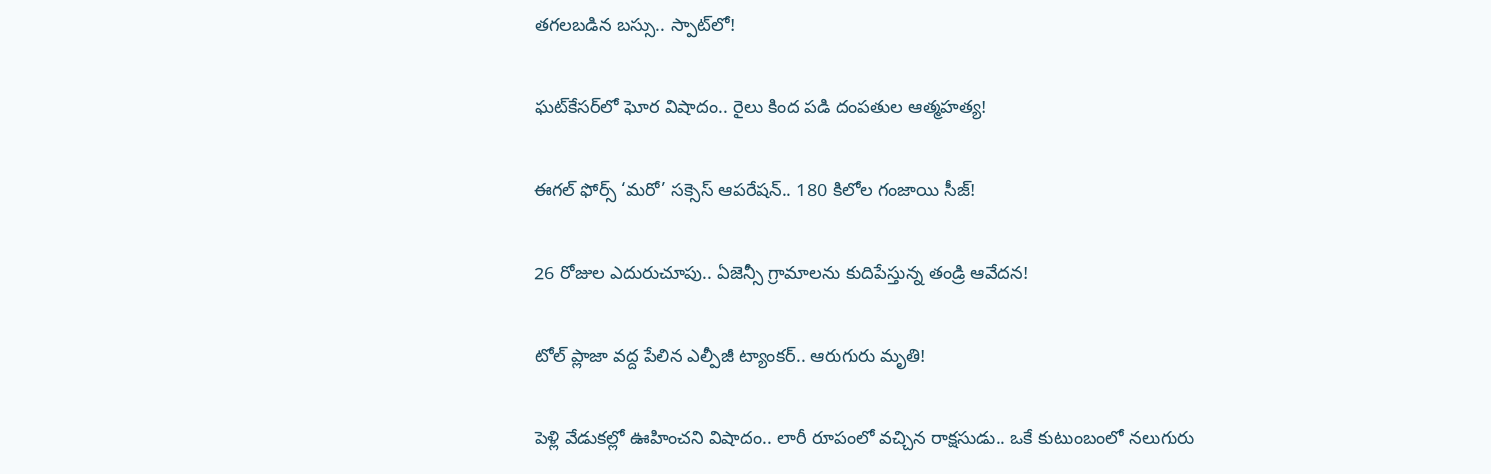తగలబడిన బస్సు.. స్పాట్‌లో!

ఘట్‌కేసర్‌లో ఘోర విషాదం.. రైలు కింద పడి దంపతుల ఆత్మహత్య!

ఈగల్ ఫోర్స్ ‘మరో’ సక్సెస్ ఆపరేషన్.. 180 కిలోల గంజాయి సీజ్!

26 రోజుల ఎదురుచూపు.. ఏజెన్సీ గ్రామాలను కుదిపేస్తున్న తండ్రి ఆవేదన!

టోల్ ప్లాజా వద్ద పేలిన ఎల్పీజీ ట్యాంకర్.. ఆరుగురు మృతి!

పెళ్లి వేడుకల్లో ఊహించని విషాదం.. లారీ రూపంలో వచ్చిన రాక్షసుడు.. ఒకే కుటుంబంలో నలుగురు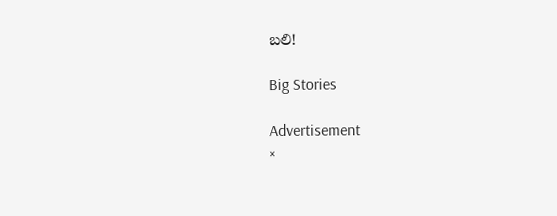బలి!

Big Stories

Advertisement
×